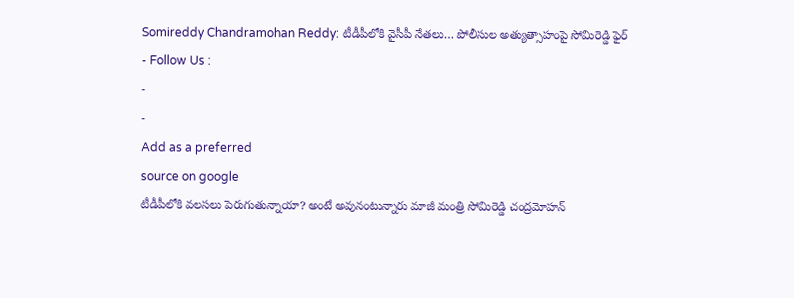Somireddy Chandramohan Reddy: టీడీపీలోకి వైసీపీ నేతలు… పోలీసుల అత్యుత్సాహంపై సోమిరెడ్డి ఫైర్
- Follow Us :
-
-
Add as a preferred
source on google
టీడీపీలోకి వలసలు పెరుగుతున్నాయా? అంటే అవునంటున్నారు మాజీ మంత్రి సోమిరెడ్డి చంద్రమోహన్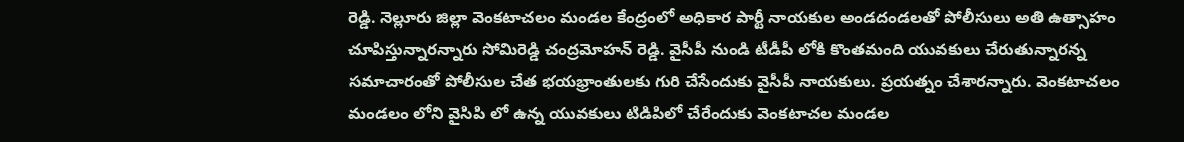రెడ్డి. నెల్లూరు జిల్లా వెంకటాచలం మండల కేంద్రంలో అధికార పార్టీ నాయకుల అండదండలతో పోలీసులు అతి ఉత్సాహం చూపిస్తున్నారన్నారు సోమిరెడ్డి చంద్రమోహన్ రెడ్డి. వైసీపీ నుండి టీడీపీ లోకి కొంతమంది యువకులు చేరుతున్నారన్న సమాచారంతో పోలీసుల చేత భయభ్రాంతులకు గురి చేసేందుకు వైసీపీ నాయకులు. ప్రయత్నం చేశారన్నారు. వెంకటాచలం మండలం లోని వైసిపి లో ఉన్న యువకులు టిడిపిలో చేరేందుకు వెంకటాచల మండల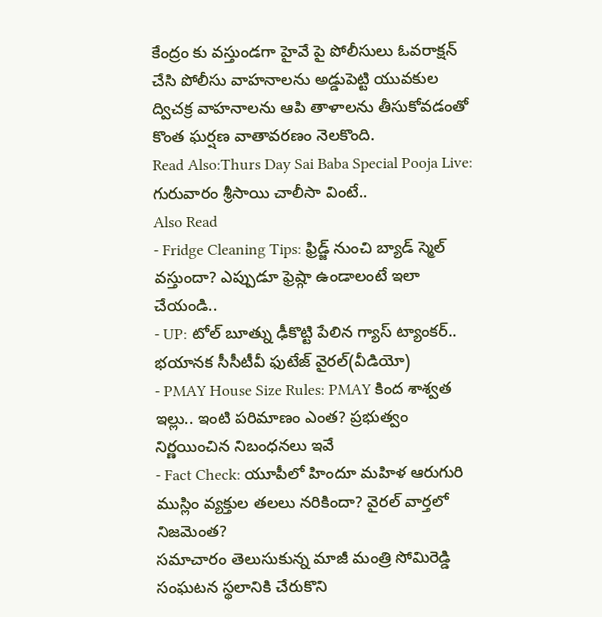కేంద్రం కు వస్తుండగా హైవే పై పోలీసులు ఓవరాక్షన్ చేసి పోలీసు వాహనాలను అడ్డుపెట్టి యువకుల ద్విచక్ర వాహనాలను ఆపి తాళాలను తీసుకోవడంతో కొంత ఘర్షణ వాతావరణం నెలకొంది.
Read Also:Thurs Day Sai Baba Special Pooja Live: గురువారం శ్రీసాయి చాలీసా వింటే..
Also Read
- Fridge Cleaning Tips: ఫ్రిడ్జ్ నుంచి బ్యాడ్ స్మెల్ వస్తుందా? ఎప్పుడూ ఫ్రెష్గా ఉండాలంటే ఇలా చేయండి..
- UP: టోల్ బూత్ను ఢీకొట్టి పేలిన గ్యాస్ ట్యాంకర్.. భయానక సీసీటీవీ ఫుటేజ్ వైరల్(వీడియో)
- PMAY House Size Rules: PMAY కింద శాశ్వత ఇల్లు.. ఇంటి పరిమాణం ఎంత? ప్రభుత్వం నిర్ణయించిన నిబంధనలు ఇవే
- Fact Check: యూపీలో హిందూ మహిళ ఆరుగురి ముస్లిం వ్యక్తుల తలలు నరికిందా? వైరల్ వార్తలో నిజమెంత?
సమాచారం తెలుసుకున్న మాజీ మంత్రి సోమిరెడ్డి సంఘటన స్థలానికి చేరుకొని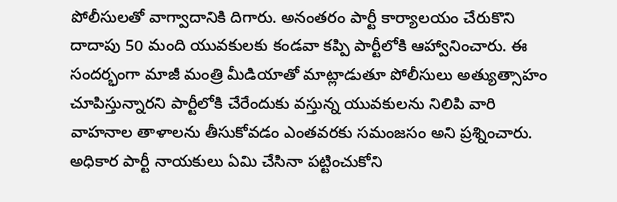పోలీసులతో వాగ్వాదానికి దిగారు. అనంతరం పార్టీ కార్యాలయం చేరుకొని దాదాపు 50 మంది యువకులకు కండవా కప్పి పార్టీలోకి ఆహ్వానించారు. ఈ సందర్భంగా మాజీ మంత్రి మీడియాతో మాట్లాడుతూ పోలీసులు అత్యుత్సాహం చూపిస్తున్నారని పార్టీలోకి చేరేందుకు వస్తున్న యువకులను నిలిపి వారి వాహనాల తాళాలను తీసుకోవడం ఎంతవరకు సమంజసం అని ప్రశ్నించారు. అధికార పార్టీ నాయకులు ఏమి చేసినా పట్టించుకోని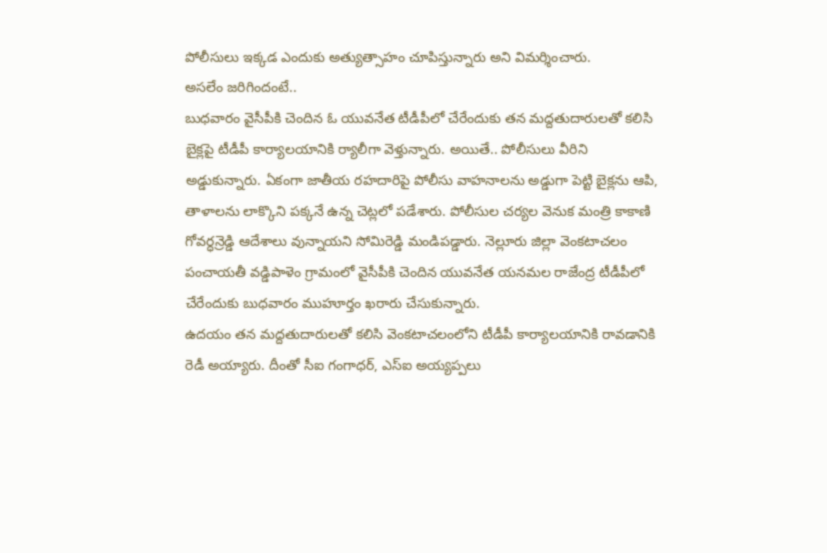పోలీసులు ఇక్కడ ఎందుకు అత్యుత్సాహం చూపిస్తున్నారు అని విమర్శించారు.
అసలేం జరిగిందంటే..
బుధవారం వైసీపీకి చెందిన ఓ యువనేత టీడీపీలో చేరేందుకు తన మద్దతుదారులతో కలిసి బైక్లపై టీడీపీ కార్యాలయానికి ర్యాలీగా వెళ్తున్నారు. అయితే.. పోలీసులు వీరిని అడ్డుకున్నారు. ఏకంగా జాతీయ రహదారిపై పోలీసు వాహనాలను అడ్డుగా పెట్టి బైక్లను ఆపి, తాళాలను లాక్కొని పక్కనే ఉన్న చెట్లలో పడేశారు. పోలీసుల చర్యల వెనుక మంత్రి కాకాణి గోవర్ధన్రెడ్డి ఆదేశాలు వున్నాయని సోమిరెడ్డి మండిపడ్డారు. నెల్లూరు జిల్లా వెంకటాచలం పంచాయతీ వడ్డిపాళెం గ్రామంలో వైసీపీకి చెందిన యువనేత యనమల రాజేంద్ర టీడీపీలో చేరేందుకు బుధవారం ముహూర్తం ఖరారు చేసుకున్నారు.
ఉదయం తన మద్దతుదారులతో కలిసి వెంకటాచలంలోని టీడీపీ కార్యాలయానికి రావడానికి రెడీ అయ్యారు. దీంతో సీఐ గంగాధర్, ఎస్ఐ అయ్యప్పలు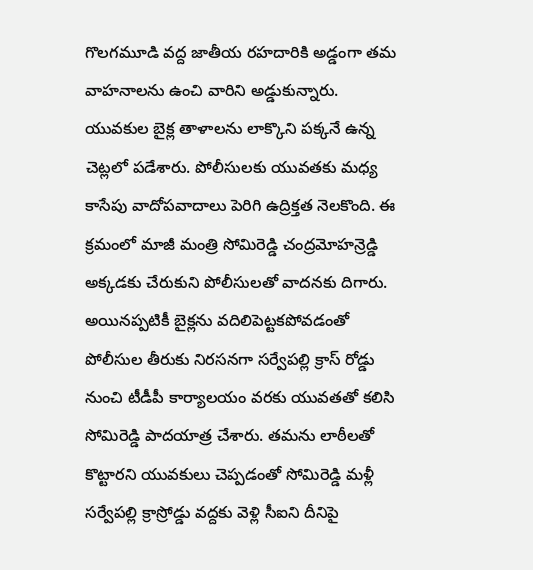గొలగమూడి వద్ద జాతీయ రహదారికి అడ్డంగా తమ వాహనాలను ఉంచి వారిని అడ్డుకున్నారు. యువకుల బైక్ల తాళాలను లాక్కొని పక్కనే ఉన్న చెట్లలో పడేశారు. పోలీసులకు యువతకు మధ్య కాసేపు వాదోపవాదాలు పెరిగి ఉద్రిక్తత నెలకొంది. ఈ క్రమంలో మాజీ మంత్రి సోమిరెడ్డి చంద్రమోహన్రెడ్డి అక్కడకు చేరుకుని పోలీసులతో వాదనకు దిగారు.
అయినప్పటికీ బైక్లను వదిలిపెట్టకపోవడంతో పోలీసుల తీరుకు నిరసనగా సర్వేపల్లి క్రాస్ రోడ్డు నుంచి టీడీపీ కార్యాలయం వరకు యువతతో కలిసి సోమిరెడ్డి పాదయాత్ర చేశారు. తమను లాఠీలతో కొట్టారని యువకులు చెప్పడంతో సోమిరెడ్డి మళ్లీ సర్వేపల్లి క్రాస్రోడ్డు వద్దకు వెళ్లి సీఐని దీనిపై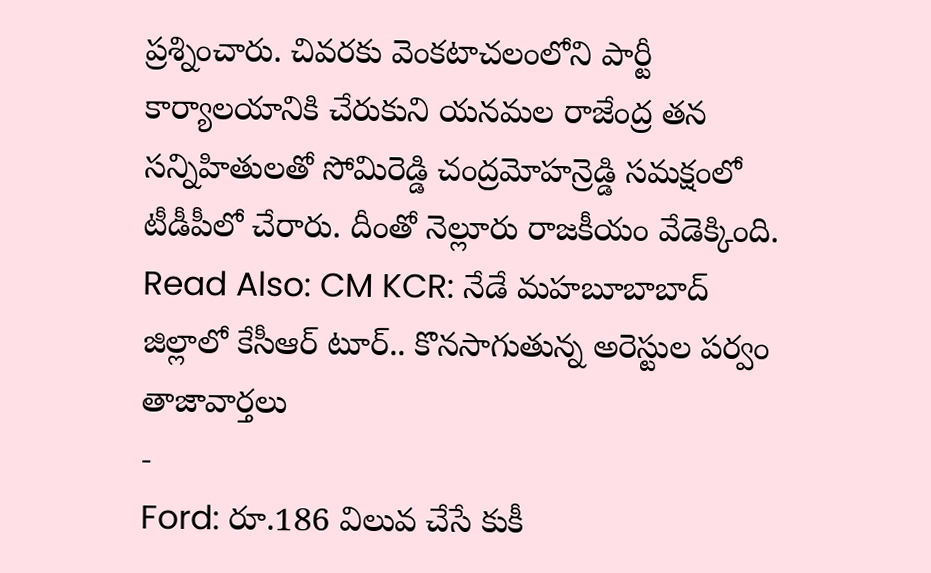ప్రశ్నించారు. చివరకు వెంకటాచలంలోని పార్టీ కార్యాలయానికి చేరుకుని యనమల రాజేంద్ర తన సన్నిహితులతో సోమిరెడ్డి చంద్రమోహన్రెడ్డి సమక్షంలో టీడీపీలో చేరారు. దీంతో నెల్లూరు రాజకీయం వేడెక్కింది.
Read Also: CM KCR: నేడే మహబూబాబాద్ జిల్లాలో కేసీఆర్ టూర్.. కొనసాగుతున్న అరెస్టుల పర్వం
తాజావార్తలు
-
Ford: రూ.186 విలువ చేసే కుకీ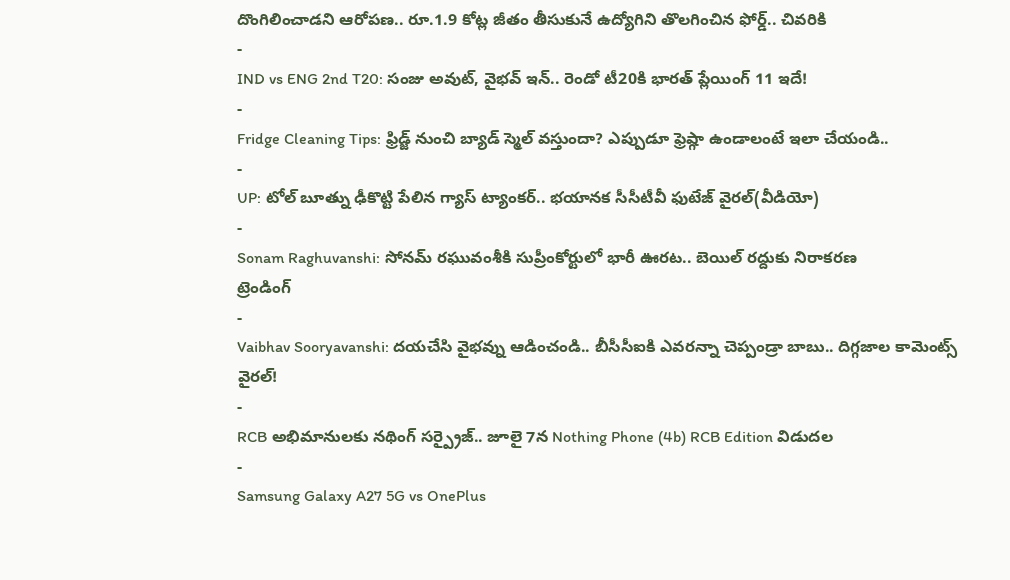దొంగిలించాడని ఆరోపణ.. రూ.1.9 కోట్ల జీతం తీసుకునే ఉద్యోగిని తొలగించిన ఫోర్డ్.. చివరికి
-
IND vs ENG 2nd T20: సంజు అవుట్, వైభవ్ ఇన్.. రెండో టీ20కి భారత్ ప్లేయింగ్ 11 ఇదే!
-
Fridge Cleaning Tips: ఫ్రిడ్జ్ నుంచి బ్యాడ్ స్మెల్ వస్తుందా? ఎప్పుడూ ఫ్రెష్గా ఉండాలంటే ఇలా చేయండి..
-
UP: టోల్ బూత్ను ఢీకొట్టి పేలిన గ్యాస్ ట్యాంకర్.. భయానక సీసీటీవీ ఫుటేజ్ వైరల్(వీడియో)
-
Sonam Raghuvanshi: సోనమ్ రఘువంశీకి సుప్రీంకోర్టులో భారీ ఊరట.. బెయిల్ రద్దుకు నిరాకరణ
ట్రెండింగ్
-
Vaibhav Sooryavanshi: దయచేసి వైభవ్ను ఆడించండి.. బీసీసీఐకి ఎవరన్నా చెప్పండ్రా బాబు.. దిగ్గజాల కామెంట్స్ వైరల్!
-
RCB అభిమానులకు నథింగ్ సర్ప్రైజ్.. జూలై 7న Nothing Phone (4b) RCB Edition విడుదల
-
Samsung Galaxy A27 5G vs OnePlus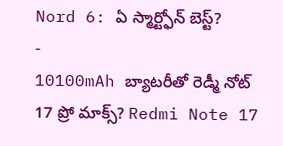Nord 6: ఏ స్మార్ట్ఫోన్ బెస్ట్?
-
10100mAh బ్యాటరీతో రెడ్మీ నోట్ 17 ప్రో మాక్స్? Redmi Note 17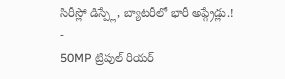సిరీస్లో డిస్ప్లే, బ్యాటరీలో భారీ అప్గ్రేడ్లు.!
-
50MP ట్రిపుల్ రియర్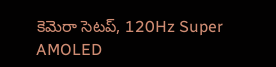కెమెరా సెటప్, 120Hz Super AMOLED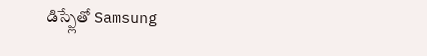డిస్ప్లేతో Samsung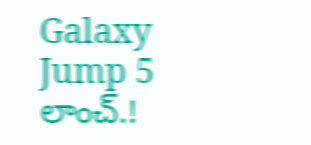Galaxy Jump 5 లాంచ్.!